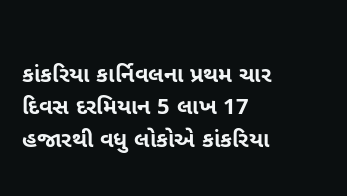કાંકરિયા કાર્નિવલના પ્રથમ ચાર દિવસ દરમિયાન 5 લાખ 17 હજારથી વધુ લોકોએ કાંકરિયા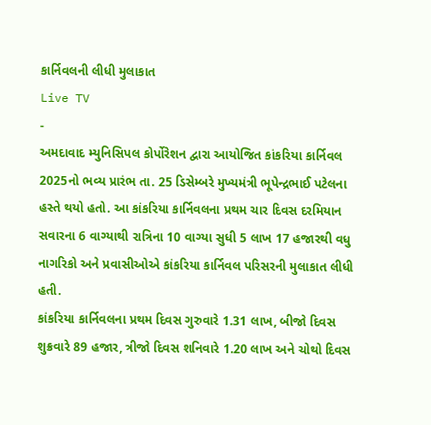કાર્નિવલની લીધી મુલાકાત
Live TV
-
અમદાવાદ મ્યુનિસિપલ કોર્પોરેશન દ્વારા આયોજિત કાંકરિયા કાર્નિવલ 2025નો ભવ્ય પ્રારંભ તા. 25 ડિસેમ્બરે મુખ્યમંત્રી ભૂપેન્દ્રભાઈ પટેલના હસ્તે થયો હતો. આ કાંકરિયા કાર્નિવલના પ્રથમ ચાર દિવસ દરમિયાન સવારના 6 વાગ્યાથી રાત્રિના 10 વાગ્યા સુધી 5 લાખ 17 હજારથી વધુ નાગરિકો અને પ્રવાસીઓએ કાંકરિયા કાર્નિવલ પરિસરની મુલાકાત લીધી હતી.
કાંકરિયા કાર્નિવલના પ્રથમ દિવસ ગુરુવારે 1.31 લાખ, બીજો દિવસ શુક્રવારે 89 હજાર, ત્રીજો દિવસ શનિવારે 1.20 લાખ અને ચોથો દિવસ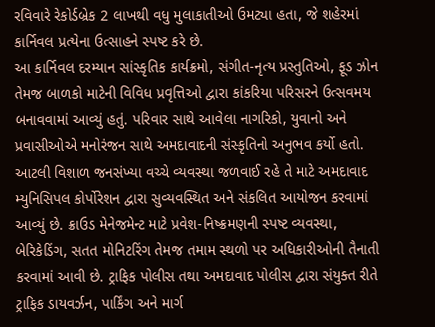રવિવારે રેકોર્ડબ્રેક 2 લાખથી વધુ મુલાકાતીઓ ઉમટ્યા હતા, જે શહેરમાં કાર્નિવલ પ્રત્યેના ઉત્સાહને સ્પષ્ટ કરે છે.
આ કાર્નિવલ દરમ્યાન સાંસ્કૃતિક કાર્યક્રમો, સંગીત-નૃત્ય પ્રસ્તુતિઓ, ફૂડ ઝોન તેમજ બાળકો માટેની વિવિધ પ્રવૃત્તિઓ દ્વારા કાંકરિયા પરિસરને ઉત્સવમય બનાવવામાં આવ્યું હતું. પરિવાર સાથે આવેલા નાગરિકો, યુવાનો અને પ્રવાસીઓએ મનોરંજન સાથે અમદાવાદની સંસ્કૃતિનો અનુભવ કર્યો હતો.
આટલી વિશાળ જનસંખ્યા વચ્ચે વ્યવસ્થા જળવાઈ રહે તે માટે અમદાવાદ મ્યુનિસિપલ કોર્પોરેશન દ્વારા સુવ્યવસ્થિત અને સંકલિત આયોજન કરવામાં આવ્યું છે. ક્રાઉડ મેનેજમેન્ટ માટે પ્રવેશ-નિષ્ક્રમણની સ્પષ્ટ વ્યવસ્થા, બેરિકેડિંગ, સતત મોનિટરિંગ તેમજ તમામ સ્થળો પર અધિકારીઓની તૈનાતી કરવામાં આવી છે. ટ્રાફિક પોલીસ તથા અમદાવાદ પોલીસ દ્વારા સંયુક્ત રીતે ટ્રાફિક ડાયવર્ઝન, પાર્કિંગ અને માર્ગ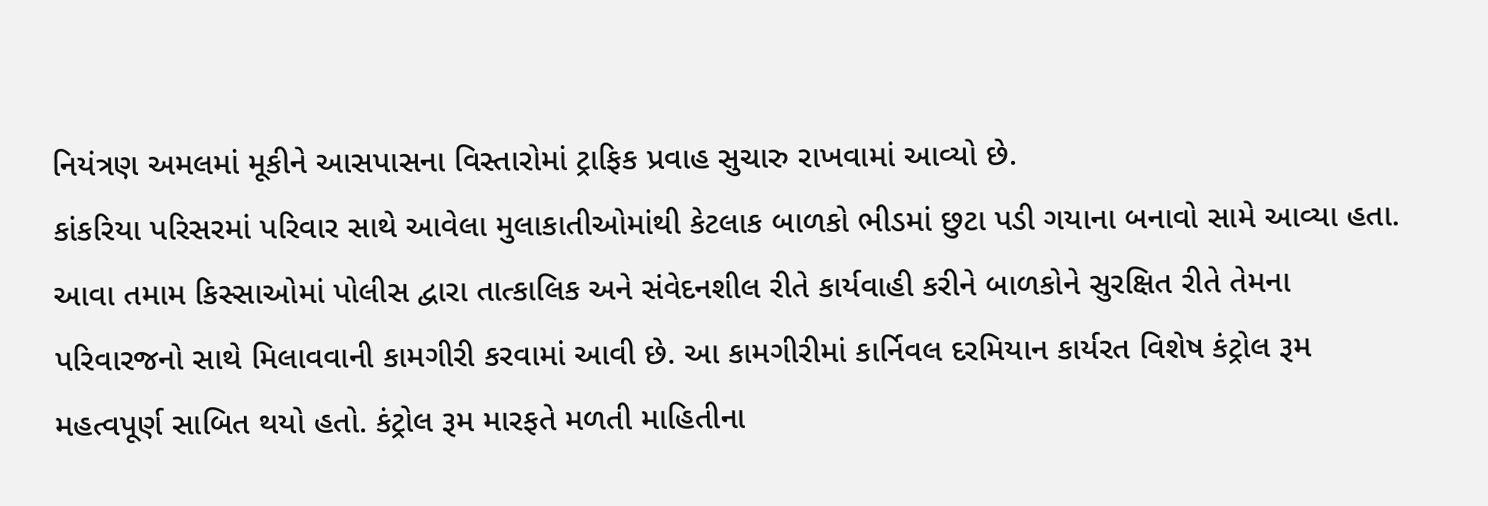નિયંત્રણ અમલમાં મૂકીને આસપાસના વિસ્તારોમાં ટ્રાફિક પ્રવાહ સુચારુ રાખવામાં આવ્યો છે.
કાંકરિયા પરિસરમાં પરિવાર સાથે આવેલા મુલાકાતીઓમાંથી કેટલાક બાળકો ભીડમાં છુટા પડી ગયાના બનાવો સામે આવ્યા હતા. આવા તમામ કિસ્સાઓમાં પોલીસ દ્વારા તાત્કાલિક અને સંવેદનશીલ રીતે કાર્યવાહી કરીને બાળકોને સુરક્ષિત રીતે તેમના પરિવારજનો સાથે મિલાવવાની કામગીરી કરવામાં આવી છે. આ કામગીરીમાં કાર્નિવલ દરમિયાન કાર્યરત વિશેષ કંટ્રોલ રૂમ મહત્વપૂર્ણ સાબિત થયો હતો. કંટ્રોલ રૂમ મારફતે મળતી માહિતીના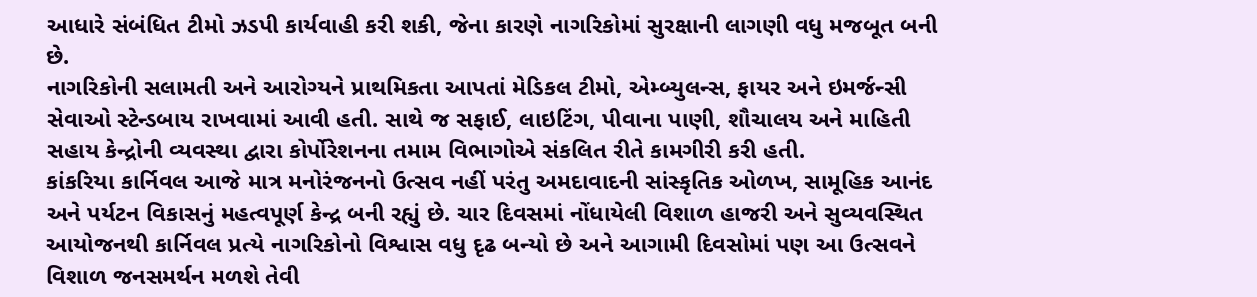આધારે સંબંધિત ટીમો ઝડપી કાર્યવાહી કરી શકી, જેના કારણે નાગરિકોમાં સુરક્ષાની લાગણી વધુ મજબૂત બની છે.
નાગરિકોની સલામતી અને આરોગ્યને પ્રાથમિકતા આપતાં મેડિકલ ટીમો, એમ્બ્યુલન્સ, ફાયર અને ઇમર્જન્સી સેવાઓ સ્ટેન્ડબાય રાખવામાં આવી હતી. સાથે જ સફાઈ, લાઇટિંગ, પીવાના પાણી, શૌચાલય અને માહિતી સહાય કેન્દ્રોની વ્યવસ્થા દ્વારા કોર્પોરેશનના તમામ વિભાગોએ સંકલિત રીતે કામગીરી કરી હતી.
કાંકરિયા કાર્નિવલ આજે માત્ર મનોરંજનનો ઉત્સવ નહીં પરંતુ અમદાવાદની સાંસ્કૃતિક ઓળખ, સામૂહિક આનંદ અને પર્યટન વિકાસનું મહત્વપૂર્ણ કેન્દ્ર બની રહ્યું છે. ચાર દિવસમાં નોંધાયેલી વિશાળ હાજરી અને સુવ્યવસ્થિત આયોજનથી કાર્નિવલ પ્રત્યે નાગરિકોનો વિશ્વાસ વધુ દૃઢ બન્યો છે અને આગામી દિવસોમાં પણ આ ઉત્સવને વિશાળ જનસમર્થન મળશે તેવી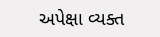અપેક્ષા વ્યક્ત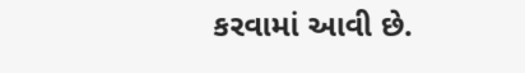કરવામાં આવી છે.